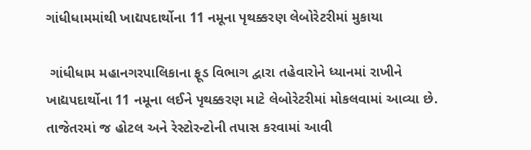ગાંધીધામમાંથી ખાદ્યપદાર્થોના 11 નમૂના પૃથક્કરણ લેબોરેટરીમાં મુકાયા

 ગાંધીધામ મહાનગરપાલિકાના ફૂડ વિભાગ દ્વારા તહેવારોને ધ્યાનમાં રાખીને ખાદ્યપદાર્થોના 11 નમૂના લઈને પૃથક્કરણ માટે લેબોરેટરીમાં મોકલવામાં આવ્યા છે. તાજેતરમાં જ હોટલ અને રેસ્ટોરન્ટોની તપાસ કરવામાં આવી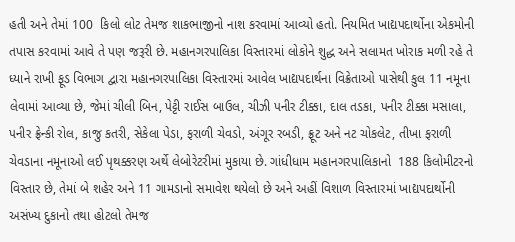હતી અને તેમાં 100  કિલો લોટ તેમજ શાકભાજીનો નાશ કરવામાં આવ્યો હતો. નિયમિત ખાદ્યપદાર્થોના એકમોની તપાસ કરવામાં આવે તે પણ જરૂરી છે. મહાનગરપાલિકા વિસ્તારમાં લોકોને શુદ્ધ અને સલામત ખોરાક મળી રહે તે ધ્યાને રાખી ફૂડ વિભાગ દ્વારા મહાનગરપાલિકા વિસ્તારમાં આવેલ ખાદ્યપદાર્થના વિક્રેતાઓ પાસેથી કુલ 11 નમૂના લેવામાં આવ્યા છે, જેમાં ચીલી બિન, પેટ્ટી રાઈસ બાઉલ, ચીઝી પનીર ટીક્કા, દાલ તડકા, પનીર ટીક્કા મસાલા, પનીર ફ્રેન્કી રોલ, કાજુ કતરી, સેકેલા પેડા, ફરાળી ચેવડો, અંગૂર રબડી, ફ્રૂટ અને નટ ચોકલેટ, તીખા ફરાળી ચેવડાના નમૂનાઓ લઈ પૃથક્કરણ અર્થે લેબોરેટરીમાં મુકાયા છે. ગાંધીધામ મહાનગરપાલિકાનો  188 કિલોમીટરનો વિસ્તાર છે, તેમાં બે શહેર અને 11 ગામડાનો સમાવેશ થયેલો છે અને અહીં વિશાળ વિસ્તારમાં ખાદ્યપદાર્થોની અસંખ્ય દુકાનો તથા હોટલો તેમજ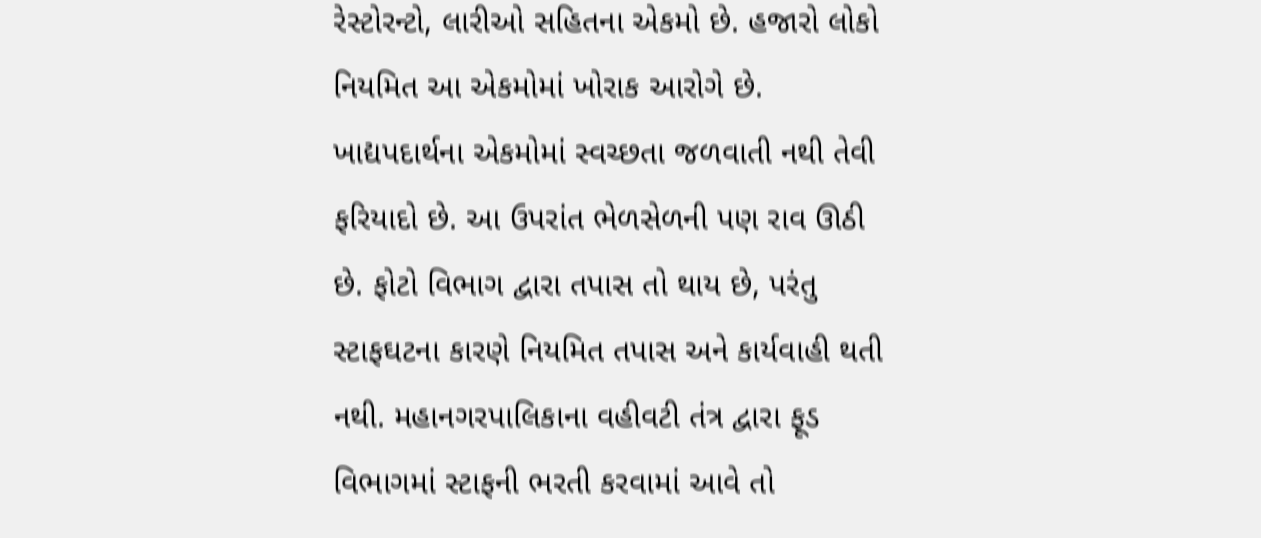રેસ્ટોરન્ટો, લારીઓ સહિતના એકમો છે. હજારો લોકો નિયમિત આ એકમોમાં ખોરાક આરોગે છે. ખાદ્યપદાર્થના એકમોમાં સ્વચ્છતા જળવાતી નથી તેવી ફરિયાદો છે. આ ઉપરાંત ભેળસેળની પણ રાવ ઊઠી છે. ફોટો વિભાગ દ્વારા તપાસ તો થાય છે, પરંતુ સ્ટાફઘટના કારણે નિયમિત તપાસ અને કાર્યવાહી થતી નથી. મહાનગરપાલિકાના વહીવટી તંત્ર દ્વારા ફૂડ વિભાગમાં સ્ટાફની ભરતી કરવામાં આવે તો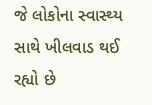જે લોકોના સ્વાસ્થ્ય સાથે ખીલવાડ થઈ રહ્યો છે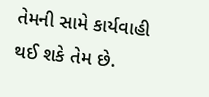તેમની સામે કાર્યવાહી થઈ શકે તેમ છે.